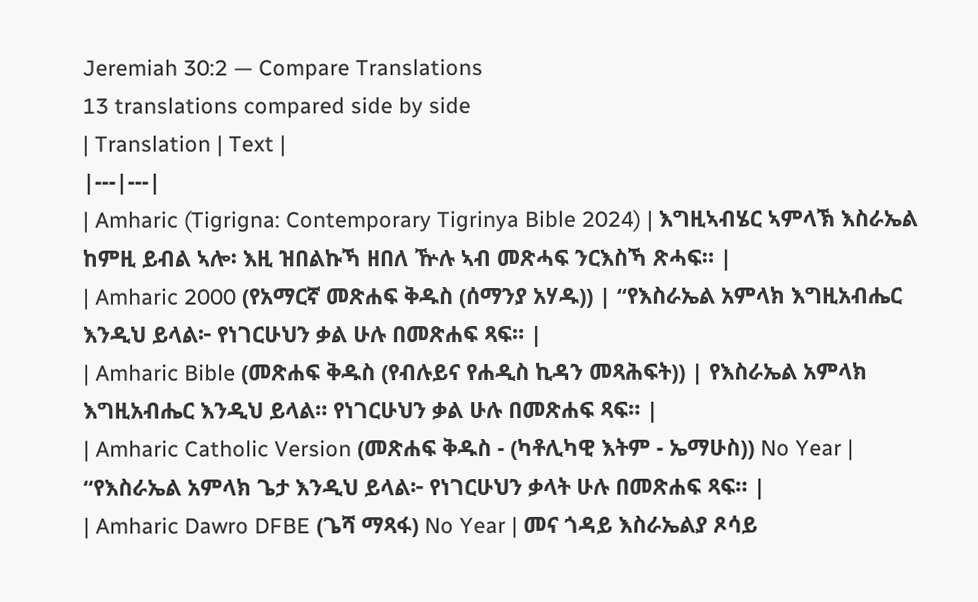Jeremiah 30:2 — Compare Translations
13 translations compared side by side
| Translation | Text |
|---|---|
| Amharic (Tigrigna: Contemporary Tigrinya Bible 2024) | እግዚኣብሄር ኣምላኽ እስራኤል ከምዚ ይብል ኣሎ፡ እዚ ዝበልኩኻ ዘበለ ዅሉ ኣብ መጽሓፍ ንርእስኻ ጽሓፍ። |
| Amharic 2000 (የአማርኛ መጽሐፍ ቅዱስ (ሰማንያ አሃዱ)) | “የእስራኤል አምላክ እግዚአብሔር እንዲህ ይላል፦ የነገርሁህን ቃል ሁሉ በመጽሐፍ ጻፍ። |
| Amharic Bible (መጽሐፍ ቅዱስ (የብሉይና የሐዲስ ኪዳን መጻሕፍት)) | የእስራኤል አምላክ እግዚአብሔር እንዲህ ይላል። የነገርሁህን ቃል ሁሉ በመጽሐፍ ጻፍ። |
| Amharic Catholic Version (መጽሐፍ ቅዱስ - (ካቶሊካዊ እትም - ኤማሁስ)) No Year | “የእስራኤል አምላክ ጌታ እንዲህ ይላል፦ የነገርሁህን ቃላት ሁሉ በመጽሐፍ ጻፍ። |
| Amharic Dawro DFBE (ጌሻ ማጻፋ) No Year | መና ጎዳይ እስራኤልያ ጾሳይ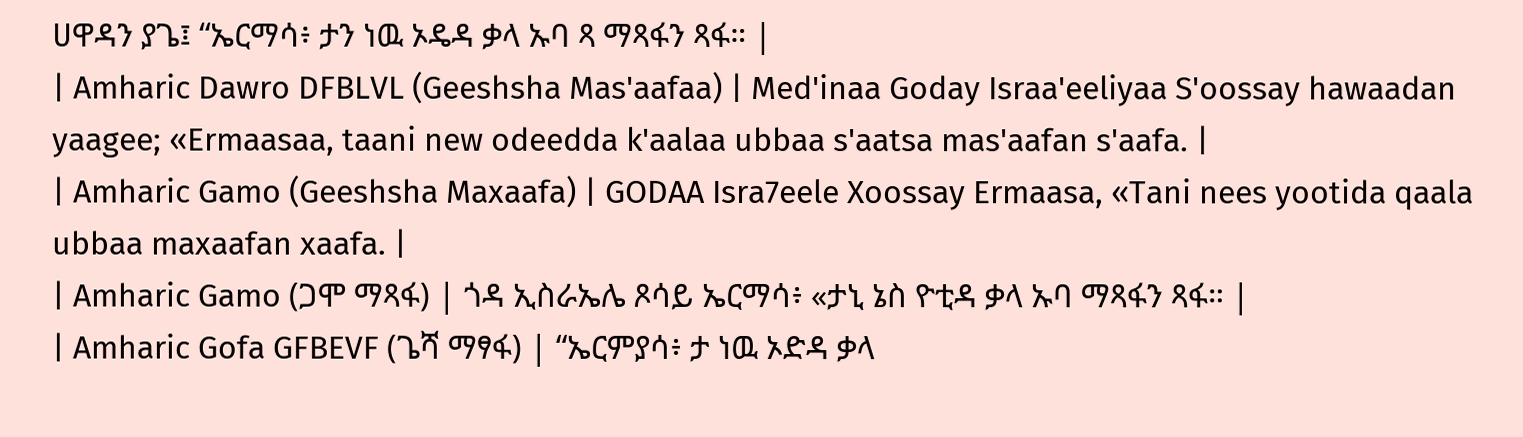ሀዋዳን ያጌ፤ “ኤርማሳ፥ ታን ነዉ ኦዴዳ ቃላ ኡባ ጻ ማጻፋን ጻፋ። |
| Amharic Dawro DFBLVL (Geeshsha Mas'aafaa) | Med'inaa Goday Israa'eeliyaa S'oossay hawaadan yaagee; «Ermaasaa, taani new odeedda k'aalaa ubbaa s'aatsa mas'aafan s'aafa. |
| Amharic Gamo (Geeshsha Maxaafa) | GODAA Isra7eele Xoossay Ermaasa, «Tani nees yootida qaala ubbaa maxaafan xaafa. |
| Amharic Gamo (ጋሞ ማጻፋ) | ጎዳ ኢስራኤሌ ጾሳይ ኤርማሳ፥ «ታኒ ኔስ ዮቲዳ ቃላ ኡባ ማጻፋን ጻፋ። |
| Amharic Gofa GFBEVF (ጌሻ ማፃፋ) | “ኤርምያሳ፥ ታ ነዉ ኦድዳ ቃላ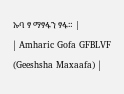ኡባ ፃ ማፃፋን ፃፋ። |
| Amharic Gofa GFBLVF (Geeshsha Maxaafa) |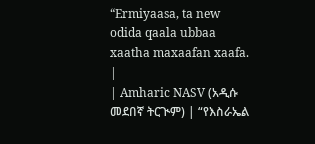“Ermiyaasa, ta new odida qaala ubbaa xaatha maxaafan xaafa. |
| Amharic NASV (አዲሱ መደበኛ ትርጒም) | “የእስራኤል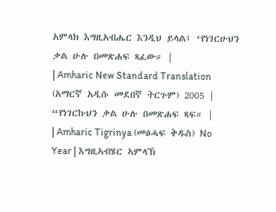አምላክ እግዚአብሔር እንዲህ ይላል፤ ‘የነገርሁህን ቃል ሁሉ በመጽሐፍ ጻፈው። |
| Amharic New Standard Translation (አማርኛ አዲሱ መደበኛ ትርጉም) 2005 | “የነገርኩህን ቃል ሁሉ በመጽሐፍ ጻፍ። |
| Amharic Tigrinya (መፅሓፍ ቅዱስ) No Year | እግዚኣብሄር ኣምላኽ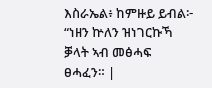እስራኤል፥ ከምዙይ ይብል፦ “ነዘን ኵለን ዝነገርኩኻ ቓላት ኣብ መፅሓፍ ፀሓፈን። |